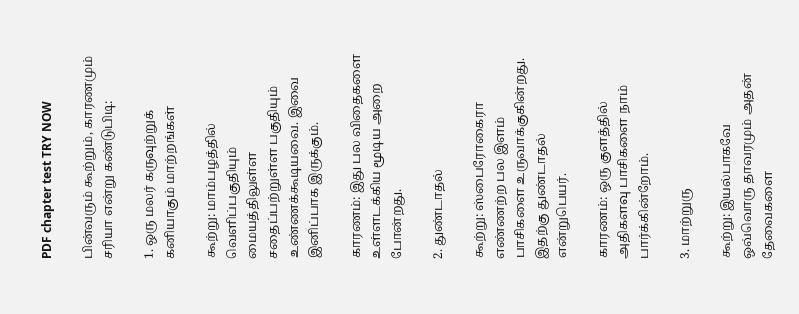PDF chapter test TRY NOW

பின்வரும் கூற்றும், காரணமும் சரியா என்று கண்டுபிடி:

1. ஒரு மலர் கருவுற்றுக் கனியாகும் மாற்றங்கள்

கூற்று: மாம்பழத்தில் வெளிப்பகுதியும் மையத்திலுள்ள சதைப்பற்றுள்ள பகுதியும் உண்ணக்கூடியவை. இவை இனிப்பாக இருக்கும்.

காரணம்: இது பல விதைகளை உள்ளடக்கிய மூடிய அறை போன்றது.

2. துண்டாதல்

கூற்று: ஸ்பைரோகைரா எண்ணற்ற பல இளம் பாசிகளை உருவாக்குகின்றது. இதற்கு துண்டாதல் என்றுபெயர்.

காரணம்: ஒரு குளத்தில் அதிகளவு பாசிகளை நாம் பார்க்கின்றோம்.

3. மாற்றுரு

கூற்று: இயல்பாகவே ஒவ்வொரு தாவரமும் அதன் தேவைகளை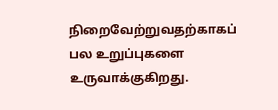நிறைவேற்றுவதற்காகப் பல உறுப்புகளை உருவாக்குகிறது.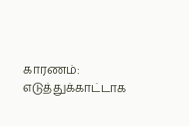காரணம்: எடுத்துக்காட்டாக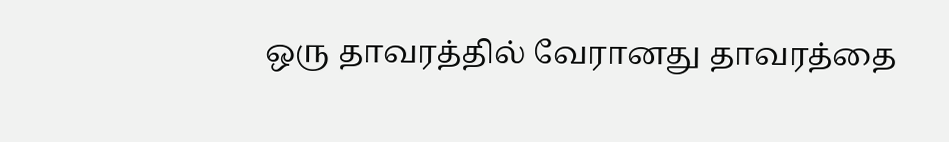ஒரு தாவரத்தில் வேரானது தாவரத்தை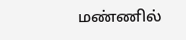மண்ணில்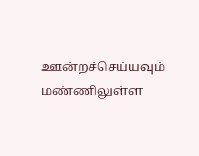ஊன்றச்செய்யவும் மண்ணிலுள்ள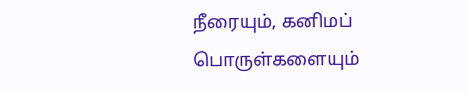நீரையும், கனிமப் பொருள்களையும்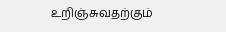உறிஞ்சுவதற்கும்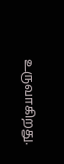உருவாகிறது.